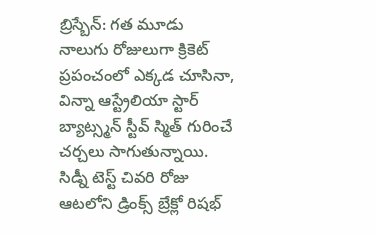బ్రిస్బేన్: గత మూడు నాలుగు రోజులుగా క్రికెట్ ప్రపంచంలో ఎక్కడ చూసినా, విన్నా ఆస్ట్రేలియా స్టార్ బ్యాట్స్మన్ స్టీవ్ స్మిత్ గురించే చర్చలు సాగుతున్నాయి. సిడ్నీ టెస్ట్ చివరి రోజు ఆటలోని డ్రింక్స్ బ్రేక్లో రిషభ్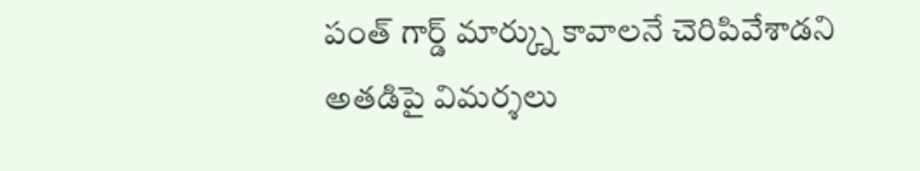పంత్ గార్డ్ మార్క్ను కావాలనే చెరిపివేశాడని అతడిపై విమర్శలు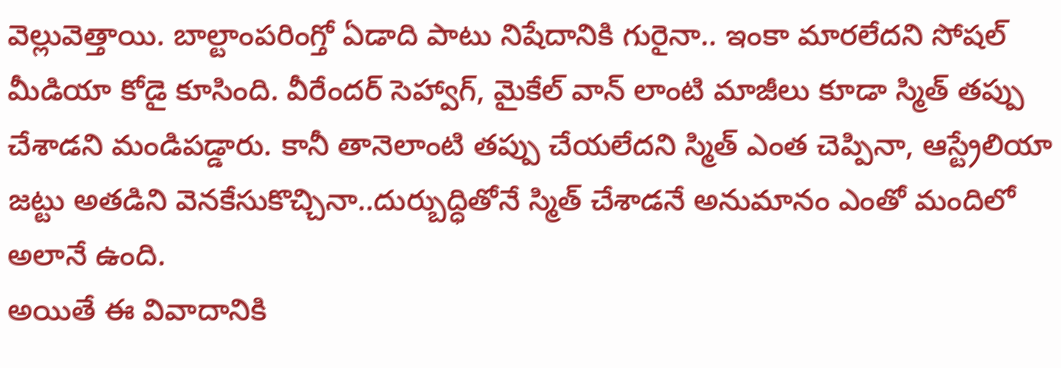వెల్లువెత్తాయి. బాల్టాంపరింగ్తో ఏడాది పాటు నిషేదానికి గురైనా.. ఇంకా మారలేదని సోషల్ మీడియా కోడై కూసింది. వీరేందర్ సెహ్వాగ్, మైకేల్ వాన్ లాంటి మాజీలు కూడా స్మిత్ తప్పు చేశాడని మండిపడ్డారు. కానీ తానెలాంటి తప్పు చేయలేదని స్మిత్ ఎంత చెప్పినా, ఆస్ట్రేలియా జట్టు అతడిని వెనకేసుకొచ్చినా..దుర్బుద్ధితోనే స్మిత్ చేశాడనే అనుమానం ఎంతో మందిలో అలానే ఉంది.
అయితే ఈ వివాదానికి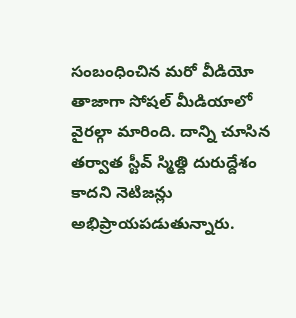సంబంధించిన మరో వీడియో తాజాగా సోషల్ మీడియాలో వైరల్గా మారింది. దాన్ని చూసిన తర్వాత స్టీవ్ స్మిత్ది దురుద్దేశం కాదని నెటిజన్లు అభిప్రాయపడుతున్నారు.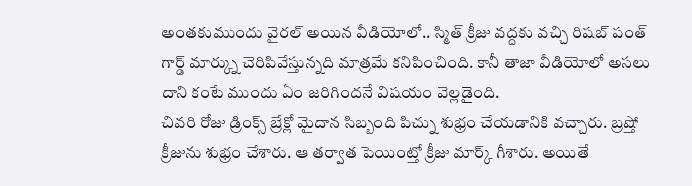అంతకుముందు వైరల్ అయిన వీడియోలో.. స్మిత్ క్రీజు వద్దకు వచ్చి రిషబ్ పంత్ గార్డ్ మార్క్ను చెరిపివేస్తున్నది మాత్రమే కనిపించింది. కానీ తాజా వీడియోలో అసలు దాని కంటే ముందు ఏం జరిగిందనే విషయం వెల్లడైంది.
చివరి రోజు డ్రింక్స్ బ్రేక్లో మైదాన సిబ్బంది పిచ్ను శుభ్రం చేయడానికి వచ్చారు. బ్రష్తో క్రీజును శుభ్రం చేశారు. ఆ తర్వాత పెయింట్తో క్రీజు మార్క్ గీశారు. అయితే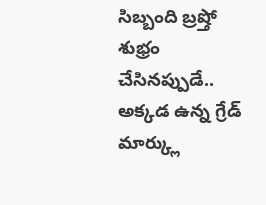సిబ్బంది బ్రష్తో శుభ్రం చేసినప్పుడే.. అక్కడ ఉన్న గ్రేడ్ మార్క్లు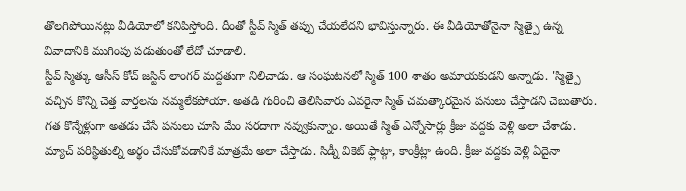తొలగిపోయినట్లు వీడియోలో కనిపిస్తోంది. దీంతో స్టీవ్ స్మిత్ తప్పు చేయలేదని భావిస్తున్నారు. ఈ వీడియోతోనైనా స్మిత్పై ఉన్న వివాదానికి ముగింపు పడుతుంతో లేదో చూడాలి.
స్టీవ్ స్మిత్కు ఆసీస్ కోచ్ జస్టిన్ లాంగర్ మద్దతుగా నిలిచాడు. ఆ సంఘటనలో స్మిత్ 100 శాతం అమాయకుడని అన్నాడు. 'స్మిత్పై వచ్చిన కొన్ని చెత్త వార్తలను నమ్మలేకపోయా. అతడి గురించి తెలిసివారు ఎవరైనా స్మిత్ చమత్కారమైన పనులు చేస్తాడని చెబుతారు. గత కొన్నేళ్లుగా అతడు చేసే పనులు చూసి మేం సరదాగా నవ్వుకున్నాం. అయితే స్మిత్ ఎన్నోసార్లు క్రీజు వద్దకు వెళ్లి అలా చేశాడు. మ్యాచ్ పరిస్థితుల్ని అర్థం చేసుకోవడానికే మాత్రమే అలా చేస్తాడు. సిడ్నీ వికెట్ ఫ్లాట్గా, కాంక్రీట్లా ఉంది. క్రీజు వద్దకు వెళ్లి ఏదైనా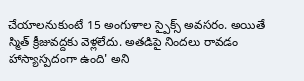చేయాలనుకుంటే 15 అంగుళాల స్పైక్స్ అవసరం. అయితే స్మిత్ క్రీజువద్దకు వెళ్లలేదు. అతడిపై నిందలు రావడం హాస్యాస్పదంగా ఉంది' అని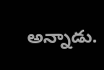అన్నాడు.